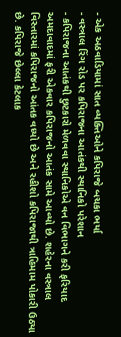- એક અઠવાડિયામાં સાત વ્યક્તિઓને કપિરાજે બચકા ભર્યા
- વસ્ત્રાલ રિંગ રોડ પર કપિરાજના આતંકથી સ્થાનિકો પરેશાન
- કપિરાજના આતંકથી છુટકારો મેળવવા સ્થાનિકોએ વન વિભાગને કરી ફરિયાદ
અમદાવાદમાં ફરી એકવાર કપિરાજનો આતંક સામે આવ્યો છે. શહેરના વસ્ત્રાલ વિસ્તારમાં કપિરાજનો આંતક વધ્યો છે અને રહીશો કપિરાજાથી ત્રાહિમામ પોકારી ઉઠ્યા છે. કપિરાજે છેલ્લા કેટલાક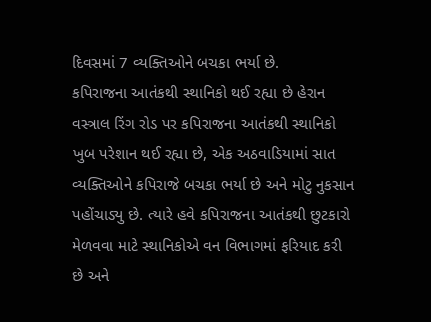દિવસમાં 7 વ્યક્તિઓને બચકા ભર્યા છે.
કપિરાજના આતંકથી સ્થાનિકો થઈ રહ્યા છે હેરાન
વસ્ત્રાલ રિંગ રોડ પર કપિરાજના આતંકથી સ્થાનિકો ખુબ પરેશાન થઈ રહ્યા છે, એક અઠવાડિયામાં સાત વ્યક્તિઓને કપિરાજે બચકા ભર્યા છે અને મોટુ નુકસાન પહોંચાડ્યુ છે. ત્યારે હવે કપિરાજના આતંકથી છુટકારો મેળવવા માટે સ્થાનિકોએ વન વિભાગમાં ફરિયાદ કરી છે અને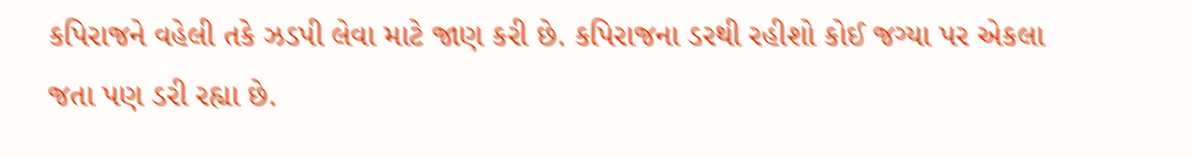કપિરાજને વહેલી તકે ઝડપી લેવા માટે જાણ કરી છે. કપિરાજના ડરથી રહીશો કોઈ જગ્યા પર એકલા જતા પણ ડરી રહ્યા છે.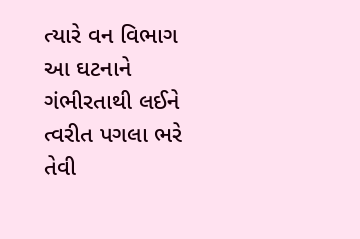ત્યારે વન વિભાગ આ ઘટનાને ગંભીરતાથી લઈને ત્વરીત પગલા ભરે તેવી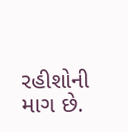રહીશોની માગ છે.